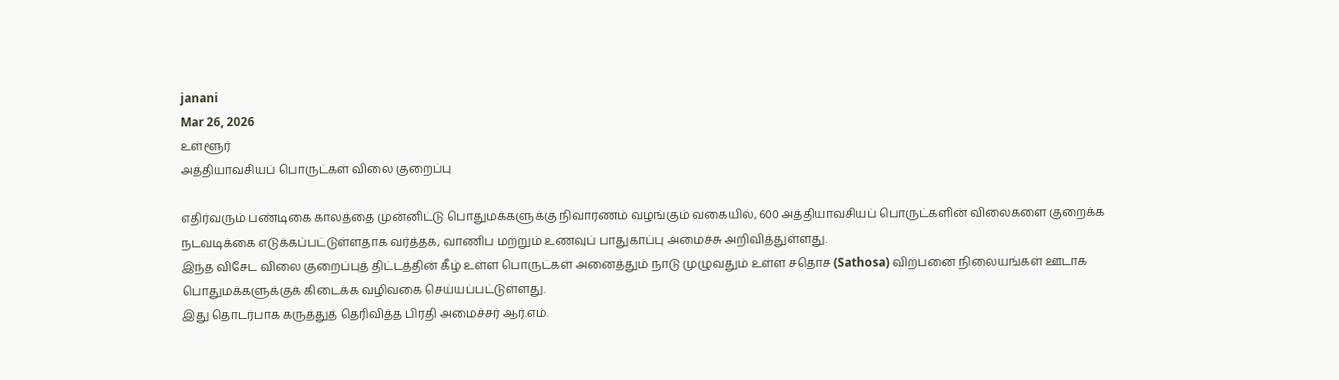janani
Mar 26, 2026
உள்ளூர்
அத்தியாவசியப் பொருட்கள் விலை குறைப்பு

எதிர்வரும் பண்டிகை காலத்தை முன்னிட்டு பொதுமக்களுக்கு நிவாரணம் வழங்கும் வகையில், 600 அத்தியாவசியப் பொருட்களின் விலைகளை குறைக்க நடவடிக்கை எடுக்கப்பட்டுள்ளதாக வர்த்தக, வாணிப மற்றும் உணவுப் பாதுகாப்பு அமைச்சு அறிவித்துள்ளது.
இந்த விசேட விலை குறைப்புத் திட்டத்தின் கீழ் உள்ள பொருட்கள் அனைத்தும் நாடு முழுவதும் உள்ள சதொச (Sathosa) விற்பனை நிலையங்கள் ஊடாக பொதுமக்களுக்குக் கிடைக்க வழிவகை செய்யப்பட்டுள்ளது.
இது தொடர்பாக கருத்துத் தெரிவித்த பிரதி அமைச்சர் ஆர்.எம்.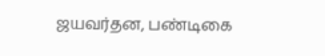ஜயவர்தன, பண்டிகை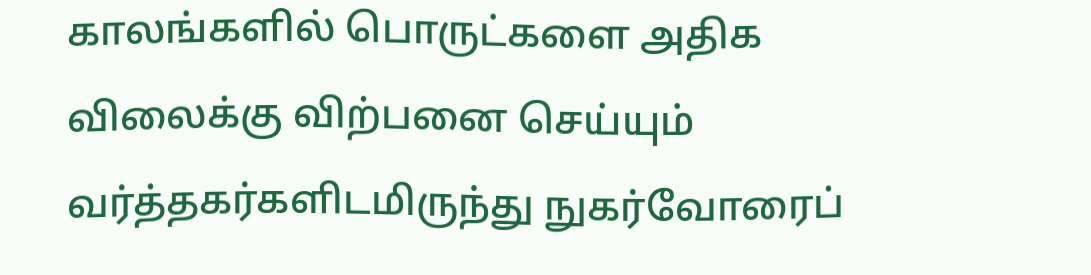காலங்களில் பொருட்களை அதிக விலைக்கு விற்பனை செய்யும் வர்த்தகர்களிடமிருந்து நுகர்வோரைப்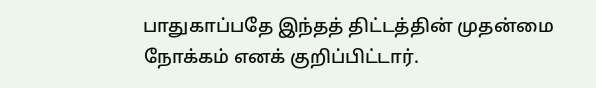பாதுகாப்பதே இந்தத் திட்டத்தின் முதன்மை நோக்கம் எனக் குறிப்பிட்டார்.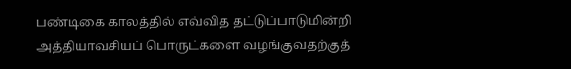பண்டிகை காலத்தில் எவ்வித தட்டுப்பாடுமின்றி அத்தியாவசியப் பொருட்களை வழங்குவதற்குத்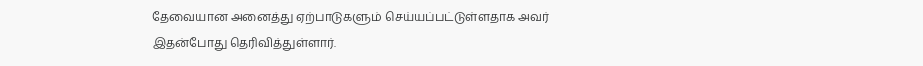தேவையான அனைத்து ஏற்பாடுகளும் செய்யப்பட்டுள்ளதாக அவர் இதன்போது தெரிவித்துள்ளார்.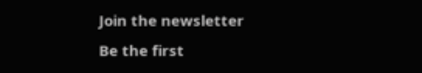Join the newsletter
Be the first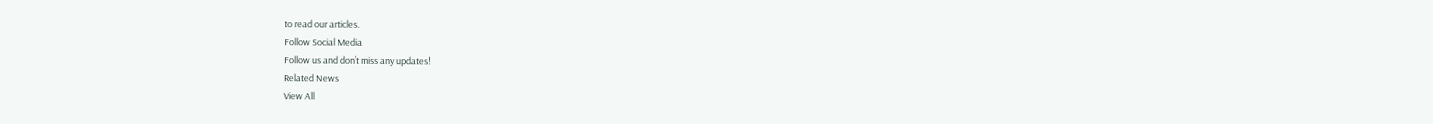to read our articles.
Follow Social Media
Follow us and don’t miss any updates!
Related News
View All